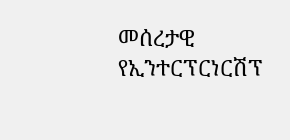መሰረታዊ የኢንተርፕርነርሽፕ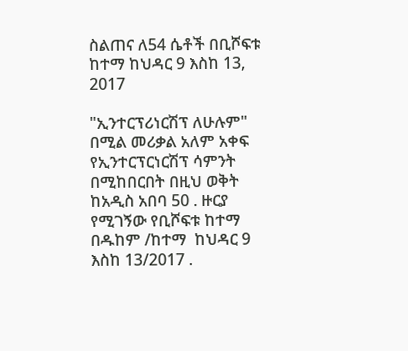ስልጠና ለ54 ሴቶች በቢሾፍቱ ከተማ ከህዳር 9 እስከ 13, 2017

"ኢንተርፕሪነርሽፕ ለሁሉም" በሚል መሪቃል አለም አቀፍ የኢንተርፕርነርሽፕ ሳምንት  በሚከበርበት በዚህ ወቅት ከአዲስ አበባ 50 . ዙርያ የሚገኝው የቢሾፍቱ ከተማ በዱከም /ከተማ  ከህዳር 9 እስከ 13/2017 .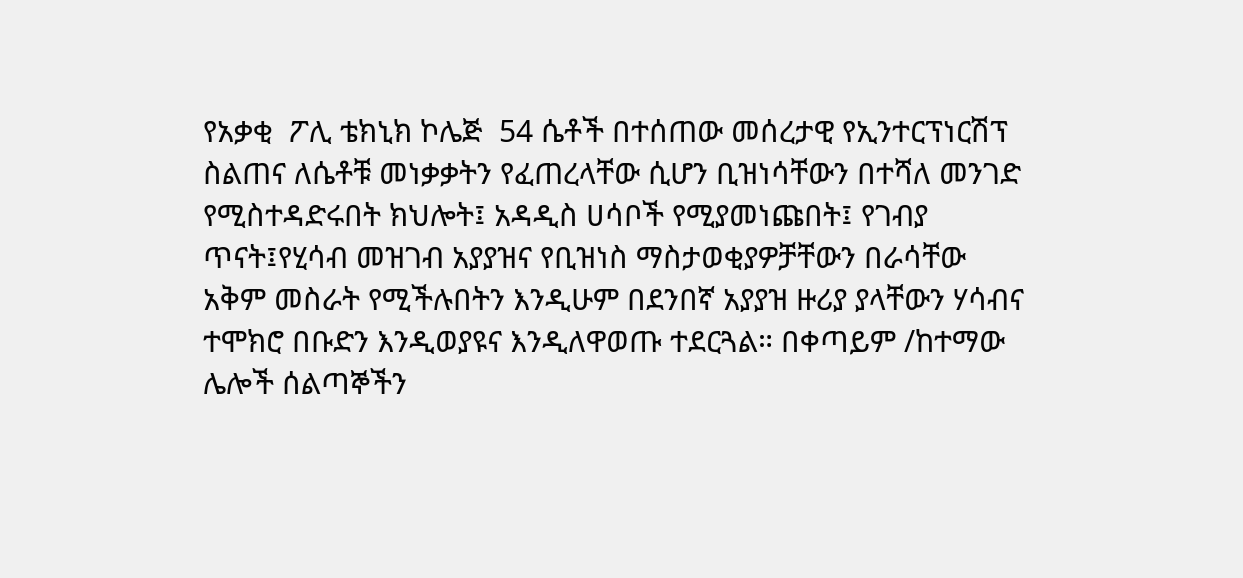የአቃቂ  ፖሊ ቴክኒክ ኮሌጅ  54 ሴቶች በተሰጠው መሰረታዊ የኢንተርፕነርሽፕ ስልጠና ለሴቶቹ መነቃቃትን የፈጠረላቸው ሲሆን ቢዝነሳቸውን በተሻለ መንገድ  የሚስተዳድሩበት ክህሎት፤ አዳዲስ ሀሳቦች የሚያመነጩበት፤ የገብያ ጥናት፤የሂሳብ መዝገብ አያያዝና የቢዝነስ ማስታወቂያዎቻቸውን በራሳቸው አቅም መስራት የሚችሉበትን እንዲሁም በደንበኛ አያያዝ ዙሪያ ያላቸውን ሃሳብና ተሞክሮ በቡድን እንዲወያዩና እንዲለዋወጡ ተደርጓል። በቀጣይም /ከተማው ሌሎች ሰልጣኞችን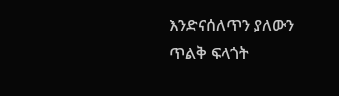እንድናሰለጥን ያለውን ጥልቅ ፍላጎት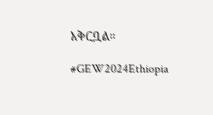አቅርቧል።

#GEW2024Ethiopia